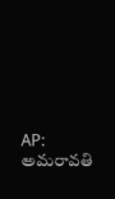AP: అమరావతి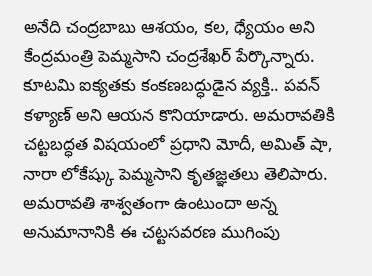అనేది చంద్రబాబు ఆశయం, కల, ధ్యేయం అని కేంద్రమంత్రి పెమ్మసాని చంద్రశేఖర్ పేర్కొన్నారు. కూటమి ఐక్యతకు కంకణబద్ధుడైన వ్యక్తి.. పవన్ కళ్యాణ్ అని ఆయన కొనియాడారు. అమరావతికి చట్టబద్ధత విషయంలో ప్రధాని మోదీ, అమిత్ షా, నారా లోకేష్కు పెమ్మసాని కృతజ్ఞతలు తెలిపారు. అమరావతి శాశ్వతంగా ఉంటుందా అన్న అనుమానానికి ఈ చట్టసవరణ ముగింపు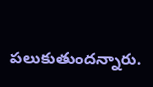పలుకుతుందన్నారు.